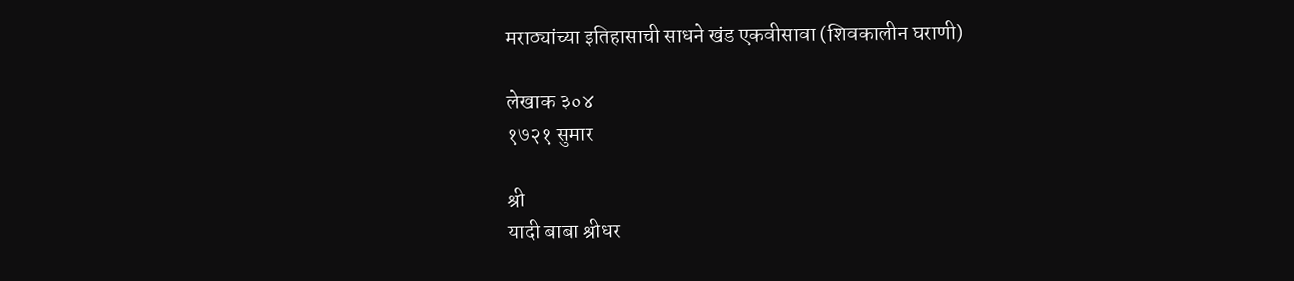मराठ्यांच्या इतिहासाची साधने खंड एकवीसावा (शिवकालीन घराणी)

लेखाक ३०४
१७२१ सुमार

श्री
यादी बाबा श्रीधर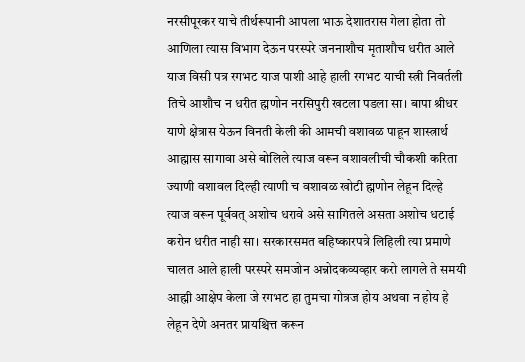नरसीपूरकर याचे तीर्थरूपानी आपला भाऊ देशातरास गेला होता तो आणिला त्यास विभाग देऊन परस्परे जननाशौच मृताशौच धरीत आले याज विसी पत्र रगभट याज पाशी आहे हाली रगभट याची स्त्री निवर्तली तिचे आशौच न धरीत ह्मणोन नरसिपुरी खटला पडला सा। बापा श्रीधर याणे क्षेत्रास येऊन विनती केली की आमची वशावळ पाहून शास्त्रार्थ आह्मास सागावा असे बोलिले त्याज वरून वशावलीची चौकशी करिता ज्याणी वशावल दिल्ही त्याणी च वशावळ खोटी ह्मणोन लेहून दिल्हे त्याज वरून पूर्ववत् अशोच धरावे असे सागितले असता अशोच धटाई करोन धरीत नाही सा। सरकारसमत बहिष्कारपत्रे लिहिली त्या प्रमाणे चालत आले हाली परस्परे समजोन अन्नोदकव्यव्हार करो लागले ते समयी आह्मी आक्षेप केला जे रगभट हा तुमचा गोत्रज होय अथवा न होय हे लेहून देणे अनतर प्रायश्चित्त करून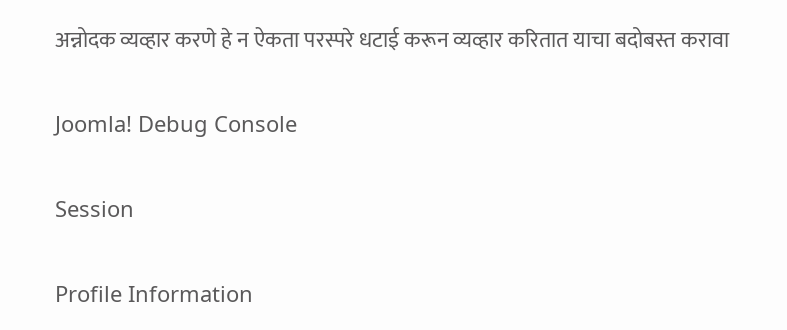अन्नोदक व्यव्हार करणे हे न ऐकता परस्परे धटाई करून व्यव्हार करितात याचा बदोबस्त करावा

Joomla! Debug Console

Session

Profile Information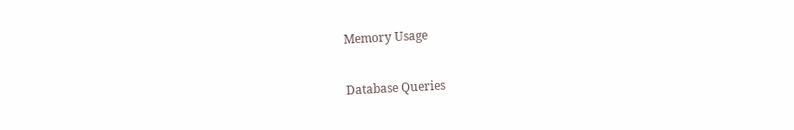Memory Usage

Database Queries